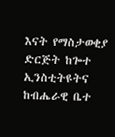እናት የማስታወቂያ ድርጅት ከጐተ ኢንስቲትዩትና ከብሔራዊ ቤተ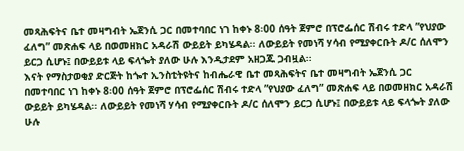መጻሕፍትና ቤተ መዛግብት ኤጀንሲ ጋር በመተባበር ነገ ከቀኑ 8፡00 ሰዓት ጀምሮ በፕሮፌሰር ሽብሩ ተድላ ”የህያው ፈለግ” መጽሐፍ ላይ በወመዘክር አዳራሽ ውይይት ይካሄዳል፡፡ ለውይይት የመነሻ ሃሳብ የሚያቀርቡት ዶ/ር ሰለሞን ይርጋ ሲሆኑ፤ በውይይቱ ላይ ፍላጐት ያለው ሁሉ እንዲታደም አዘጋጁ ጋብዟል፡፡
እናት የማስታወቂያ ድርጅት ከጐተ ኢንስቲትዩትና ከብሔራዊ ቤተ መጻሕፍትና ቤተ መዛግብት ኤጀንሲ ጋር በመተባበር ነገ ከቀኑ 8፡00 ሰዓት ጀምሮ በፕሮፌሰር ሽብሩ ተድላ ”የህያው ፈለግ” መጽሐፍ ላይ በወመዘክር አዳራሽ ውይይት ይካሄዳል፡፡ ለውይይት የመነሻ ሃሳብ የሚያቀርቡት ዶ/ር ሰለሞን ይርጋ ሲሆኑ፤ በውይይቱ ላይ ፍላጐት ያለው ሁሉ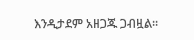እንዲታደም አዘጋጁ ጋብዟል፡፡